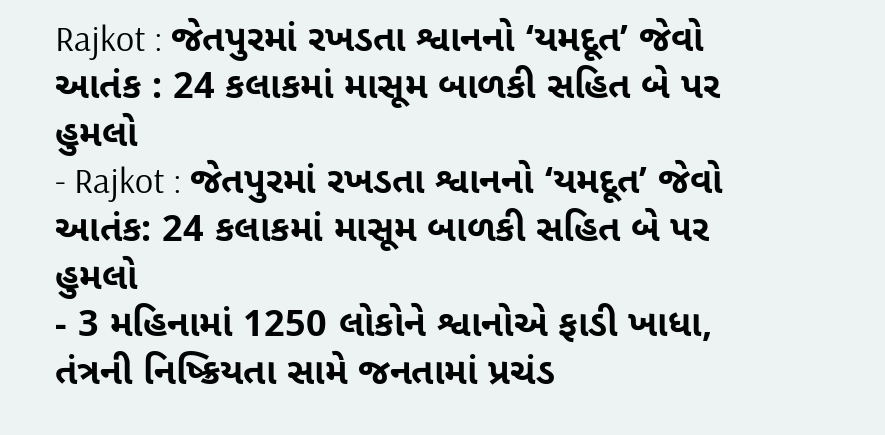Rajkot : જેતપુરમાં રખડતા શ્વાનનો ‘યમદૂત’ જેવો આતંક : 24 કલાકમાં માસૂમ બાળકી સહિત બે પર હુમલો
- Rajkot : જેતપુરમાં રખડતા શ્વાનનો ‘યમદૂત’ જેવો આતંક: 24 કલાકમાં માસૂમ બાળકી સહિત બે પર હુમલો
- 3 મહિનામાં 1250 લોકોને શ્વાનોએ ફાડી ખાધા, તંત્રની નિષ્ક્રિયતા સામે જનતામાં પ્રચંડ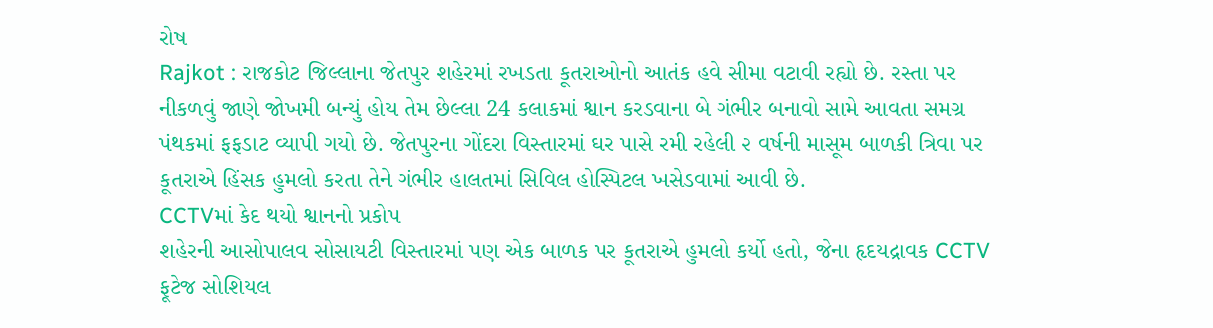રોષ
Rajkot : રાજકોટ જિલ્લાના જેતપુર શહેરમાં રખડતા કૂતરાઓનો આતંક હવે સીમા વટાવી રહ્યો છે. રસ્તા પર નીકળવું જાણે જોખમી બન્યું હોય તેમ છેલ્લા 24 કલાકમાં શ્વાન કરડવાના બે ગંભીર બનાવો સામે આવતા સમગ્ર પંથકમાં ફફડાટ વ્યાપી ગયો છે. જેતપુરના ગોંદરા વિસ્તારમાં ઘર પાસે રમી રહેલી ૨ વર્ષની માસૂમ બાળકી ત્રિવા પર કૂતરાએ હિંસક હુમલો કરતા તેને ગંભીર હાલતમાં સિવિલ હોસ્પિટલ ખસેડવામાં આવી છે.
CCTVમાં કેદ થયો શ્વાનનો પ્રકોપ
શહેરની આસોપાલવ સોસાયટી વિસ્તારમાં પણ એક બાળક પર કૂતરાએ હુમલો કર્યો હતો, જેના હૃદયદ્રાવક CCTV ફૂટેજ સોશિયલ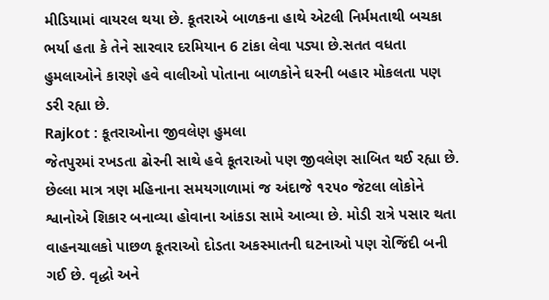મીડિયામાં વાયરલ થયા છે. કૂતરાએ બાળકના હાથે એટલી નિર્મમતાથી બચકા ભર્યા હતા કે તેને સારવાર દરમિયાન 6 ટાંકા લેવા પડ્યા છે.સતત વધતા હુમલાઓને કારણે હવે વાલીઓ પોતાના બાળકોને ઘરની બહાર મોકલતા પણ ડરી રહ્યા છે.
Rajkot : કૂતરાઓના જીવલેણ હુમલા
જેતપુરમાં રખડતા ઢોરની સાથે હવે કૂતરાઓ પણ જીવલેણ સાબિત થઈ રહ્યા છે. છેલ્લા માત્ર ત્રણ મહિનાના સમયગાળામાં જ અંદાજે ૧૨૫૦ જેટલા લોકોને શ્વાનોએ શિકાર બનાવ્યા હોવાના આંકડા સામે આવ્યા છે. મોડી રાત્રે પસાર થતા વાહનચાલકો પાછળ કૂતરાઓ દોડતા અકસ્માતની ઘટનાઓ પણ રોજિંદી બની ગઈ છે. વૃદ્ધો અને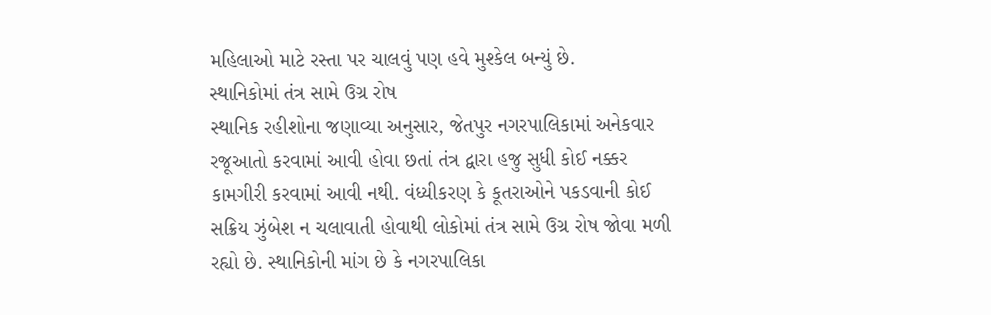મહિલાઓ માટે રસ્તા પર ચાલવું પણ હવે મુશ્કેલ બન્યું છે.
સ્થાનિકોમાં તંત્ર સામે ઉગ્ર રોષ
સ્થાનિક રહીશોના જણાવ્યા અનુસાર, જેતપુર નગરપાલિકામાં અનેકવાર રજૂઆતો કરવામાં આવી હોવા છતાં તંત્ર દ્વારા હજુ સુધી કોઈ નક્કર કામગીરી કરવામાં આવી નથી. વંધ્યીકરણ કે કૂતરાઓને પકડવાની કોઈ સક્રિય ઝુંબેશ ન ચલાવાતી હોવાથી લોકોમાં તંત્ર સામે ઉગ્ર રોષ જોવા મળી રહ્યો છે. સ્થાનિકોની માંગ છે કે નગરપાલિકા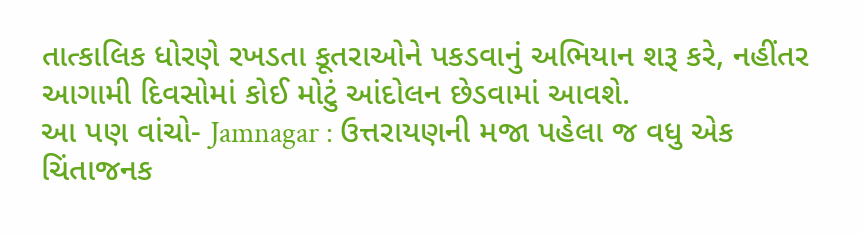તાત્કાલિક ધોરણે રખડતા કૂતરાઓને પકડવાનું અભિયાન શરૂ કરે, નહીંતર આગામી દિવસોમાં કોઈ મોટું આંદોલન છેડવામાં આવશે.
આ પણ વાંચો- Jamnagar : ઉત્તરાયણની મજા પહેલા જ વધુ એક ચિંતાજનક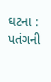ઘટના : પતંગની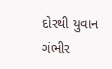દોરથી યુવાન ગંભીર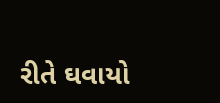રીતે ઘવાયો